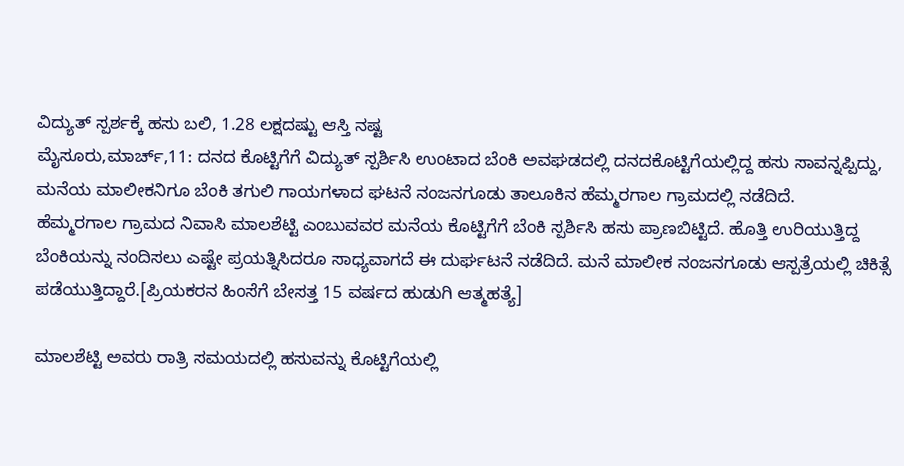ವಿದ್ಯುತ್ ಸ್ಪರ್ಶಕ್ಕೆ ಹಸು ಬಲಿ, 1.28 ಲಕ್ಷದಷ್ಟು ಆಸ್ತಿ ನಷ್ಟ
ಮೈಸೂರು,ಮಾರ್ಚ್,11: ದನದ ಕೊಟ್ಟಿಗೆಗೆ ವಿದ್ಯುತ್ ಸ್ಪರ್ಶಿಸಿ ಉಂಟಾದ ಬೆಂಕಿ ಅವಘಡದಲ್ಲಿ ದನದಕೊಟ್ಟಿಗೆಯಲ್ಲಿದ್ದ ಹಸು ಸಾವನ್ನಪ್ಪಿದ್ದು, ಮನೆಯ ಮಾಲೀಕನಿಗೂ ಬೆಂಕಿ ತಗುಲಿ ಗಾಯಗಳಾದ ಘಟನೆ ನಂಜನಗೂಡು ತಾಲೂಕಿನ ಹೆಮ್ಮರಗಾಲ ಗ್ರಾಮದಲ್ಲಿ ನಡೆದಿದೆ.
ಹೆಮ್ಮರಗಾಲ ಗ್ರಾಮದ ನಿವಾಸಿ ಮಾಲಶೆಟ್ಟಿ ಎಂಬುವವರ ಮನೆಯ ಕೊಟ್ಟಿಗೆಗೆ ಬೆಂಕಿ ಸ್ಪರ್ಶಿಸಿ ಹಸು ಪ್ರಾಣಬಿಟ್ಟಿದೆ. ಹೊತ್ತಿ ಉರಿಯುತ್ತಿದ್ದ ಬೆಂಕಿಯನ್ನು ನಂದಿಸಲು ಎಷ್ಟೇ ಪ್ರಯತ್ನಿಸಿದರೂ ಸಾಧ್ಯವಾಗದೆ ಈ ದುರ್ಘಟನೆ ನಡೆದಿದೆ. ಮನೆ ಮಾಲೀಕ ನಂಜನಗೂಡು ಆಸ್ಪತ್ರೆಯಲ್ಲಿ ಚಿಕಿತ್ಸೆ ಪಡೆಯುತ್ತಿದ್ದಾರೆ.[ಪ್ರಿಯಕರನ ಹಿಂಸೆಗೆ ಬೇಸತ್ತ 15 ವರ್ಷದ ಹುಡುಗಿ ಆತ್ಮಹತ್ಯೆ]

ಮಾಲಶೆಟ್ಟಿ ಅವರು ರಾತ್ರಿ ಸಮಯದಲ್ಲಿ ಹಸುವನ್ನು ಕೊಟ್ಟಿಗೆಯಲ್ಲಿ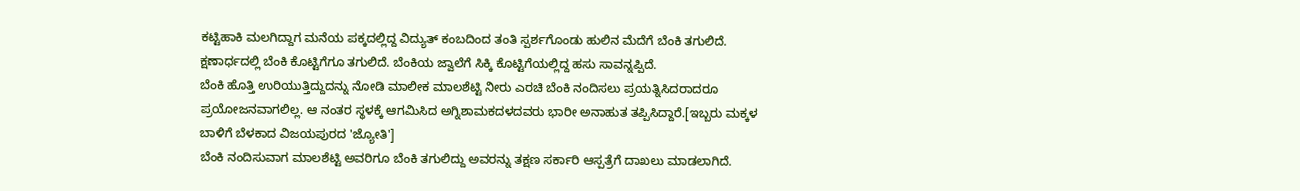ಕಟ್ಟಿಹಾಕಿ ಮಲಗಿದ್ದಾಗ ಮನೆಯ ಪಕ್ಕದಲ್ಲಿದ್ದ ವಿದ್ಯುತ್ ಕಂಬದಿಂದ ತಂತಿ ಸ್ಪರ್ಶಗೊಂಡು ಹುಲಿನ ಮೆದೆಗೆ ಬೆಂಕಿ ತಗುಲಿದೆ. ಕ್ಷಣಾರ್ಧದಲ್ಲಿ ಬೆಂಕಿ ಕೊಟ್ಟಿಗೆಗೂ ತಗುಲಿದೆ. ಬೆಂಕಿಯ ಜ್ವಾಲೆಗೆ ಸಿಕ್ಕಿ ಕೊಟ್ಟಿಗೆಯಲ್ಲಿದ್ದ ಹಸು ಸಾವನ್ನಪ್ಪಿದೆ.
ಬೆಂಕಿ ಹೊತ್ತಿ ಉರಿಯುತ್ತಿದ್ದುದನ್ನು ನೋಡಿ ಮಾಲೀಕ ಮಾಲಶೆಟ್ಟಿ ನೀರು ಎರಚಿ ಬೆಂಕಿ ನಂದಿಸಲು ಪ್ರಯತ್ನಿಸಿದರಾದರೂ ಪ್ರಯೋಜನವಾಗಲಿಲ್ಲ. ಆ ನಂತರ ಸ್ಥಳಕ್ಕೆ ಆಗಮಿಸಿದ ಅಗ್ನಿಶಾಮಕದಳದವರು ಭಾರೀ ಅನಾಹುತ ತಪ್ಪಿಸಿದ್ದಾರೆ.[ಇಬ್ಬರು ಮಕ್ಕಳ ಬಾಳಿಗೆ ಬೆಳಕಾದ ವಿಜಯಪುರದ 'ಜ್ಯೋತಿ']
ಬೆಂಕಿ ನಂದಿಸುವಾಗ ಮಾಲಶೆಟ್ಟಿ ಅವರಿಗೂ ಬೆಂಕಿ ತಗುಲಿದ್ದು ಅವರನ್ನು ತಕ್ಷಣ ಸರ್ಕಾರಿ ಆಸ್ಪತ್ರೆಗೆ ದಾಖಲು ಮಾಡಲಾಗಿದೆ.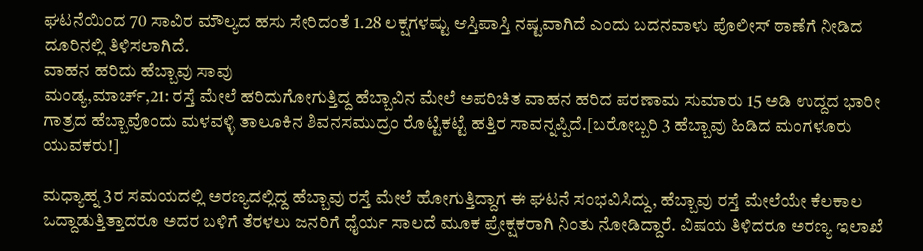ಘಟನೆಯಿಂದ 70 ಸಾವಿರ ಮೌಲ್ಯದ ಹಸು ಸೇರಿದಂತೆ 1.28 ಲಕ್ಷಗಳಷ್ಟು ಆಸ್ತಿಪಾಸ್ತಿ ನಷ್ಟವಾಗಿದೆ ಎಂದು ಬದನವಾಳು ಪೊಲೀಸ್ ಠಾಣೆಗೆ ನೀಡಿದ ದೂರಿನಲ್ಲಿ ತಿಳಿಸಲಾಗಿದೆ.
ವಾಹನ ಹರಿದು ಹೆಬ್ಬಾವು ಸಾವು
ಮಂಡ್ಯ,ಮಾರ್ಚ್,21: ರಸ್ತೆ ಮೇಲೆ ಹರಿದುಗೋಗುತ್ತಿದ್ದ ಹೆಬ್ಬಾವಿನ ಮೇಲೆ ಅಪರಿಚಿತ ವಾಹನ ಹರಿದ ಪರಣಾಮ ಸುಮಾರು 15 ಅಡಿ ಉದ್ದದ ಭಾರೀ ಗಾತ್ರದ ಹೆಬ್ಬಾವೊಂದು ಮಳವಳ್ಳಿ ತಾಲೂಕಿನ ಶಿವನಸಮುದ್ರಂ ರೊಟ್ಟಿಕಟ್ಟೆ ಹತ್ತಿರ ಸಾವನ್ನಪ್ಪಿದೆ.[ಬರೋಬ್ಬರಿ 3 ಹೆಬ್ಬಾವು ಹಿಡಿದ ಮಂಗಳೂರು ಯುವಕರು!]

ಮಧ್ಯಾಹ್ನ 3ರ ಸಮಯದಲ್ಲಿ ಅರಣ್ಯದಲ್ಲಿದ್ದ ಹೆಬ್ಬಾವು ರಸ್ತೆ ಮೇಲೆ ಹೋಗುತ್ತಿದ್ದಾಗ ಈ ಘಟನೆ ಸಂಭವಿಸಿದ್ದು, ಹೆಬ್ಬಾವು ರಸ್ತೆ ಮೇಲೆಯೇ ಕೆಲಕಾಲ ಒದ್ದಾಡುತ್ತಿತ್ತಾದರೂ ಅದರ ಬಳಿಗೆ ತೆರಳಲು ಜನರಿಗೆ ಧೈರ್ಯ ಸಾಲದೆ ಮೂಕ ಪ್ರೇಕ್ಷಕರಾಗಿ ನಿಂತು ನೋಡಿದ್ದಾರೆ. ವಿಷಯ ತಿಳಿದರೂ ಅರಣ್ಯ ಇಲಾಖೆ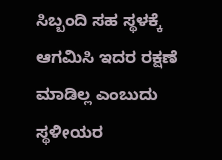ಸಿಬ್ಬಂದಿ ಸಹ ಸ್ಥಳಕ್ಕೆ ಆಗಮಿಸಿ ಇದರ ರಕ್ಷಣೆ ಮಾಡಿಲ್ಲ ಎಂಬುದು ಸ್ಥಳೀಯರ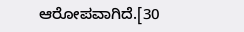ಆರೋಪವಾಗಿದೆ.[30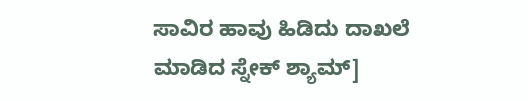ಸಾವಿರ ಹಾವು ಹಿಡಿದು ದಾಖಲೆ ಮಾಡಿದ ಸ್ನೇಕ್ ಶ್ಯಾಮ್]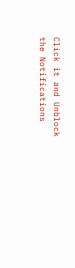Click it and Unblock the Notifications